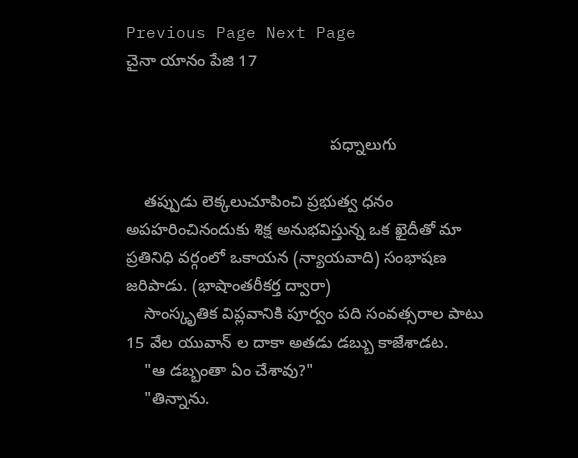Previous Page Next Page
చైనా యానం పేజి 17


                                             పధ్నాలుగు

    తప్పుడు లెక్కలుచూపించి ప్రభుత్వ ధనం అపహరించినందుకు శిక్ష అనుభవిస్తున్న ఒక ఖైదీతో మా ప్రతినిధి వర్గంలో ఒకాయన (న్యాయవాది) సంభాషణ జరిపాడు. (భాషాంతరీకర్త ద్వారా)
    సాంస్కృతిక విప్లవానికి పూర్వం పది సంవత్సరాల పాటు 15 వేల యువాన్ ల దాకా అతడు డబ్బు కాజేశాడట.
    "ఆ డబ్బంతా ఏం చేశావు?"
    "తిన్నాను.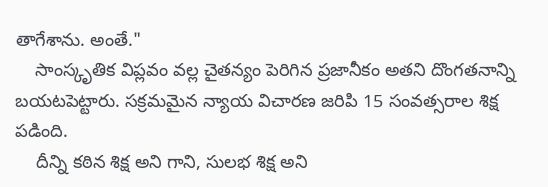తాగేశాను. అంతే."
    సాంస్కృతిక విప్లవం వల్ల చైతన్యం పెరిగిన ప్రజానీకం అతని దొంగతనాన్ని బయటపెట్టారు. సక్రమమైన న్యాయ విచారణ జరిపి 15 సంవత్సరాల శిక్ష పడింది.
    దీన్ని కఠిన శిక్ష అని గాని, సులభ శిక్ష అని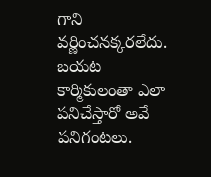గాని వర్ణించనక్కరలేదు. బయట కార్మికులంతా ఎలా పనిచేస్తారో అవే పనిగంటలు.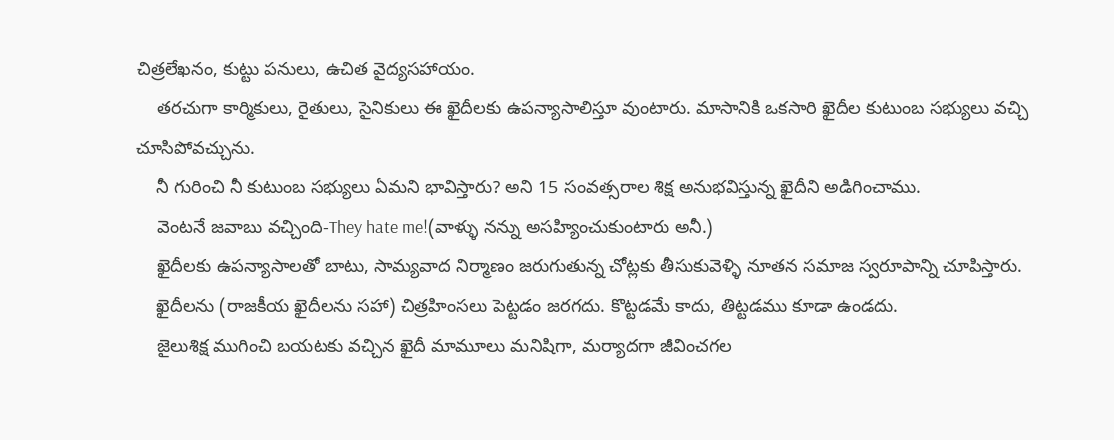చిత్రలేఖనం, కుట్టు పనులు, ఉచిత వైద్యసహాయం.
    తరచుగా కార్మికులు, రైతులు, సైనికులు ఈ ఖైదీలకు ఉపన్యాసాలిస్తూ వుంటారు. మాసానికి ఒకసారి ఖైదీల కుటుంబ సభ్యులు వచ్చి చూసిపోవచ్చును.
    నీ గురించి నీ కుటుంబ సభ్యులు ఏమని భావిస్తారు? అని 15 సంవత్సరాల శిక్ష అనుభవిస్తున్న ఖైదీని అడిగించాము.
    వెంటనే జవాబు వచ్చింది-They hate me!(వాళ్ళు నన్ను అసహ్యించుకుంటారు అనీ.)
    ఖైదీలకు ఉపన్యాసాలతో బాటు, సామ్యవాద నిర్మాణం జరుగుతున్న చోట్లకు తీసుకువెళ్ళి నూతన సమాజ స్వరూపాన్ని చూపిస్తారు.
    ఖైదీలను (రాజకీయ ఖైదీలను సహా) చిత్రహింసలు పెట్టడం జరగదు. కొట్టడమే కాదు, తిట్టడము కూడా ఉండదు.
    జైలుశిక్ష ముగించి బయటకు వచ్చిన ఖైదీ మామూలు మనిషిగా, మర్యాదగా జీవించగల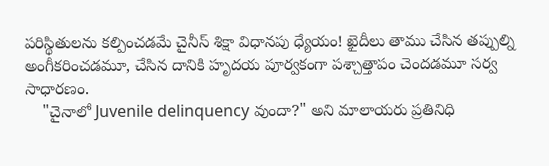పరిస్థితులను కల్పించడమే చైనీస్ శిక్షా విధానపు ధ్యేయం! ఖైదీలు తాము చేసిన తప్పుల్ని అంగీకరించడమూ, చేసిన దానికి హృదయ పూర్వకంగా పశ్చాత్తాపం చెందడమూ సర్వ సాధారణం.
    "చైనాలో Juvenile delinquency వుందా?" అని మాలాయరు ప్రతినిధి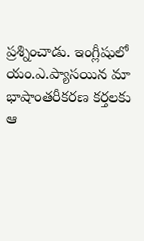ప్రశ్నించాడు. ఇంగ్లీషులో యం.ఎ.ప్యాసయిన మా భాషాంతరీకరణ కర్తలకు ఆ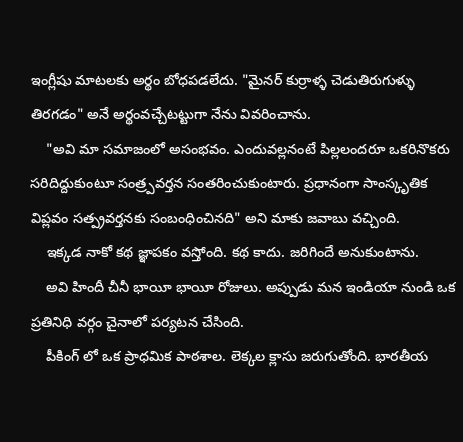ఇంగ్లీషు మాటలకు అర్థం బోధపడలేదు. "మైనర్ కుర్రాళ్ళ చెడుతిరుగుళ్ళు తిరగడం" అనే అర్థంవచ్చేటట్టుగా నేను వివరించాను.
    "అవి మా సమాజంలో అసంభవం. ఎందువల్లనంటే పిల్లలందరూ ఒకరినొకరు సరిదిద్దుకుంటూ సంత్ర్పవర్తన సంతరించుకుంటారు. ప్రధానంగా సాంస్కృతిక విప్లవం సత్ప్రవర్తనకు సంబంధించినది" అని మాకు జవాబు వచ్చింది.
    ఇక్కడ నాకో కథ జ్ఞాపకం వస్తోంది. కథ కాదు. జరిగిందే అనుకుంటాను.
    అవి హిందీ చీనీ భాయీ భాయీ రోజులు. అప్పుడు మన ఇండియా నుండి ఒక ప్రతినిధి వర్గం చైనాలో పర్యటన చేసింది.
    పీకింగ్ లో ఒక ప్రాధమిక పాఠశాల. లెక్కల క్లాసు జరుగుతోంది. భారతీయ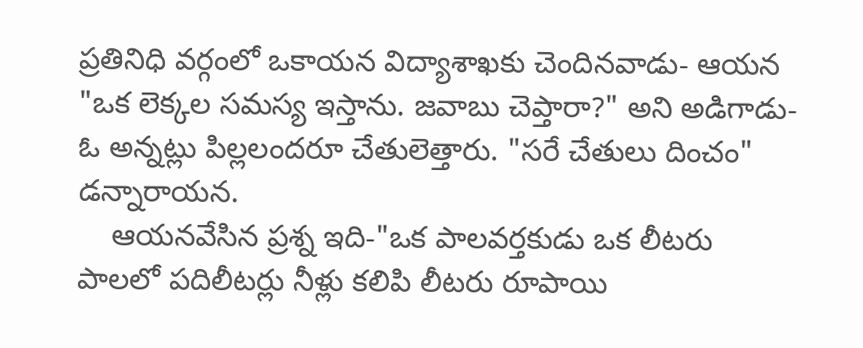ప్రతినిధి వర్గంలో ఒకాయన విద్యాశాఖకు చెందినవాడు- ఆయన "ఒక లెక్కల సమస్య ఇస్తాను. జవాబు చెప్తారా?" అని అడిగాడు- ఓ అన్నట్లు పిల్లలందరూ చేతులెత్తారు. "సరే చేతులు దించం" డన్నారాయన.
    ఆయనవేసిన ప్రశ్న ఇది-"ఒక పాలవర్తకుడు ఒక లీటరు పాలలో పదిలీటర్లు నీళ్లు కలిపి లీటరు రూపాయి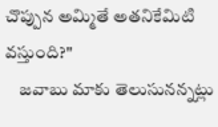చొప్పున అమ్మితే అతనికేమిటి వస్తుంది?"
    జవాబు మాకు తెలుసునన్నట్లు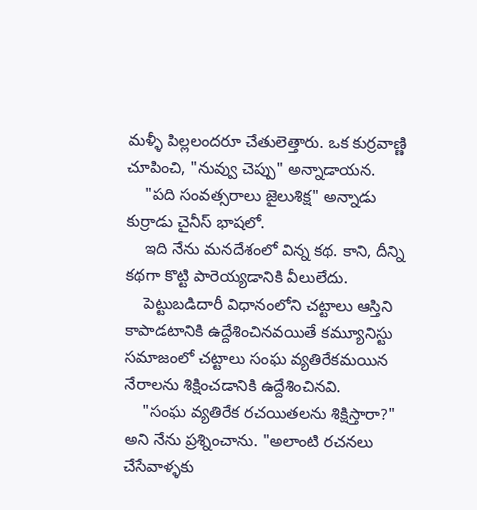మళ్ళీ పిల్లలందరూ చేతులెత్తారు. ఒక కుర్రవాణ్ణి చూపించి, "నువ్వు చెప్పు" అన్నాడాయన.
    "పది సంవత్సరాలు జైలుశిక్ష" అన్నాడు కుర్రాడు చైనీస్ భాషలో.
    ఇది నేను మనదేశంలో విన్న కథ. కాని, దీన్ని కథగా కొట్టి పారెయ్యడానికి వీలులేదు.
    పెట్టుబడిదారీ విధానంలోని చట్టాలు ఆస్తిని కాపాడటానికి ఉద్దేశించినవయితే కమ్యూనిస్టు సమాజంలో చట్టాలు సంఘ వ్యతిరేకమయిన నేరాలను శిక్షించడానికి ఉద్దేశించినవి.
    "సంఘ వ్యతిరేక రచయితలను శిక్షిస్తారా?" అని నేను ప్రశ్నించాను. "అలాంటి రచనలు చేసేవాళ్ళకు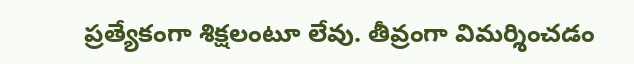ప్రత్యేకంగా శిక్షలంటూ లేవు. తీవ్రంగా విమర్శించడం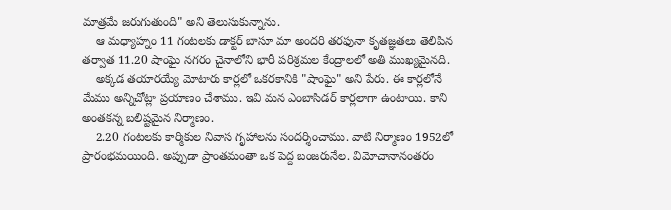మాత్రమే జరుగుతుంది" అని తెలుసుకున్నాను.
    ఆ మధ్యాహ్నం 11 గంటలకు డాక్టర్ బాసూ మా అందరి తరఫునా కృతజ్ఞతలు తెలిపిన తర్వాత 11.20 షాంఘై నగరం చైనాలోని భారీ పరిశ్రమల కేంద్రాలలో అతి ముఖ్యమైనది.
    అక్కడ తయారయ్యే మోటారు కార్లలో ఒకరకానికి "షాంఘై" అని పేరు. ఈ కార్లలోనే మేము అన్నిచోట్లా ప్రయాణం చేశాము. ఇవి మన ఎంబాసిడర్ కార్లలాగా ఉంటాయి. కాని అంతకన్న బలిష్టమైన నిర్మాణం.
    2.20 గంటలకు కార్మికుల నివాస గృహాలను సందర్శించాము. వాటి నిర్మాణం 1952లో ప్రారంభమయింది. అప్పుడా ప్రాంతమంతా ఒక పెద్ద బంజరునేల. విమోచానానంతరం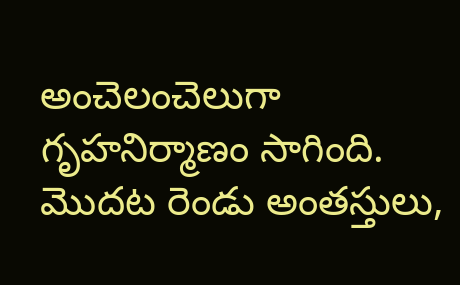అంచెలంచెలుగా గృహనిర్మాణం సాగింది. మొదట రెండు అంతస్తులు,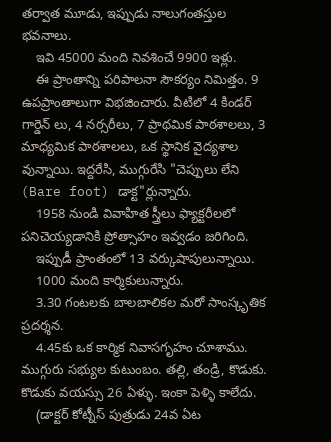తర్వాత మూడు, ఇప్పుడు నాలుగంతస్తుల భవనాలు.
    ఇవి 45000 మంది నివశించే 9900 ఇళ్లు.
    ఈ ప్రాంతాన్ని పరిపాలనా సౌకర్యం నిమిత్తం. 9 ఉపప్రాంతాలుగా విభజించారు. వీటిలో 4 కిండర్ గార్డెన్ లు, 4 నర్సరీలు, 7 ప్రాథమిక పాఠశాలలు, 3 మాధ్యమిక పాఠశాలలు, ఒక స్థానిక వైద్యశాల వున్నాయి. ఇద్దరేసి, ముగ్గురేసి "చెప్పులు లేని (Bare foot) డాక్ట"ర్లున్నారు.
    1958 నుండి వివాహిత స్త్రీలు ఫ్యాక్టరీలలో పనిచెయ్యడానికి ప్రోత్సాహం ఇవ్వడం జరిగింది.
    ఇప్పుడీ ప్రాంతంలో 13 వర్కుషాపులున్నాయి.
    1000 మంది కార్మికులున్నారు.
    3.30 గంటలకు బాలబాలికల మరో సాంస్కృతిక ప్రదర్శన.
    4.45కు ఒక కార్మిక నివాసగృహం చూశాము. ముగ్గురు సభ్యుల కుటుంబం. తల్లి, తండ్రి, కొడుకు. కొడుకు వయస్సు 26 ఏళ్ళు. ఇంకా పెళ్ళి కాలేదు.
    (డాక్టర్ కోట్నీస్ పుత్రుడు 24వ ఏట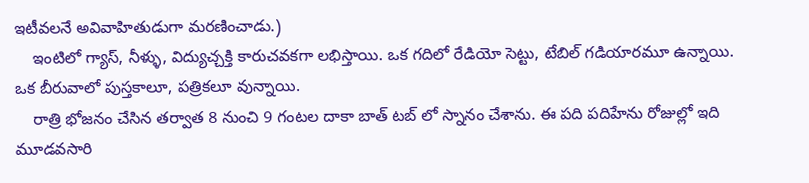ఇటీవలనే అవివాహితుడుగా మరణించాడు.)
    ఇంటిలో గ్యాస్, నీళ్ళు, విద్యుచ్చక్తి కారుచవకగా లభిస్తాయి. ఒక గదిలో రేడియో సెట్టు, టేబిల్ గడియారమూ ఉన్నాయి. ఒక బీరువాలో పుస్తకాలూ, పత్రికలూ వున్నాయి.
    రాత్రి భోజనం చేసిన తర్వాత 8 నుంచి 9 గంటల దాకా బాత్ టబ్ లో స్నానం చేశాను. ఈ పది పదిహేను రోజుల్లో ఇది మూడవసారి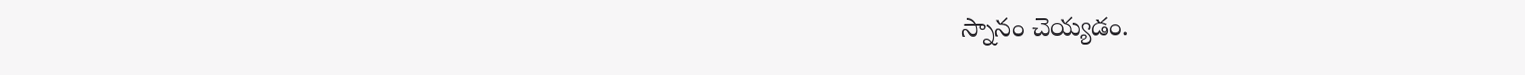స్నానం చెయ్యడం.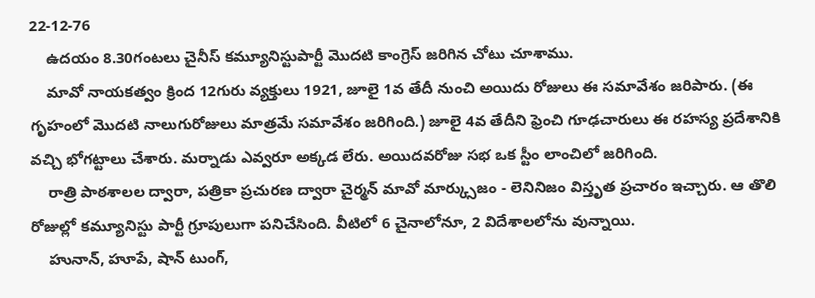22-12-76
    ఉదయం 8.30గంటలు చైనీస్ కమ్యూనిస్టుపార్టీ మొదటి కాంగ్రెస్ జరిగిన చోటు చూశాము.
    మావో నాయకత్వం క్రింద 12గురు వ్యక్తులు 1921, జూలై 1వ తేదీ నుంచి అయిదు రోజులు ఈ సమావేశం జరిపారు. (ఈ గృహంలో మొదటి నాలుగురోజులు మాత్రమే సమావేశం జరిగింది.) జూలై 4వ తేదీని ఫ్రెంచి గూఢచారులు ఈ రహస్య ప్రదేశానికి వచ్చి భోగట్టాలు చేశారు. మర్నాడు ఎవ్వరూ అక్కడ లేరు. అయిదవరోజు సభ ఒక స్టీం లాంచిలో జరిగింది.
    రాత్రి పాఠశాలల ద్వారా, పత్రికా ప్రచురణ ద్వారా చైర్మన్ మావో మార్క్సుజం - లెనినిజం విస్తృత ప్రచారం ఇచ్చారు. ఆ తొలి రోజుల్లో కమ్యూనిస్టు పార్టీ గ్రూపులుగా పనిచేసింది. వీటిలో 6 చైనాలోనూ, 2 విదేశాలలోను వున్నాయి.
    హునాన్, హూపే, షాన్ టుంగ్,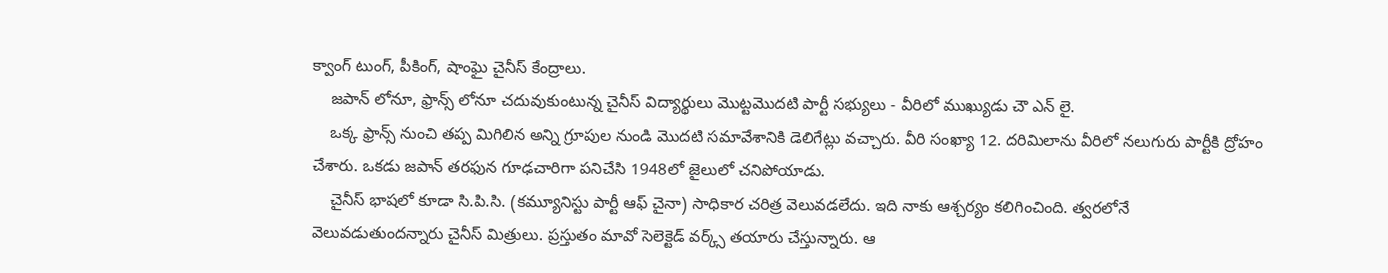క్వాంగ్ టుంగ్, పీకింగ్, షాంఘై చైనీస్ కేంద్రాలు.
    జపాన్ లోనూ, ఫ్రాన్స్ లోనూ చదువుకుంటున్న చైనీస్ విద్యార్థులు మొట్టమొదటి పార్టీ సభ్యులు - వీరిలో ముఖ్యుడు చౌ ఎన్ లై.
    ఒక్క ఫ్రాన్స్ నుంచి తప్ప మిగిలిన అన్ని గ్రూపుల నుండి మొదటి సమావేశానికి డెలిగేట్లు వచ్చారు. వీరి సంఖ్యా 12. దరిమిలాను వీరిలో నలుగురు పార్టీకి ద్రోహం చేశారు. ఒకడు జపాన్ తరఫున గూఢచారిగా పనిచేసి 1948లో జైలులో చనిపోయాడు.
    చైనీస్ భాషలో కూడా సి.పి.సి. (కమ్యూనిస్టు పార్టీ ఆఫ్ చైనా) సాధికార చరిత్ర వెలువడలేదు. ఇది నాకు ఆశ్చర్యం కలిగించింది. త్వరలోనే వెలువడుతుందన్నారు చైనీస్ మిత్రులు. ప్రస్తుతం మావో సెలెక్టెడ్ వర్క్స్ తయారు చేస్తున్నారు. ఆ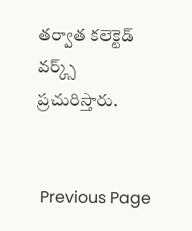తర్వాత కలెక్టెడ్ వర్క్స్ ప్రచురిస్తారు.


 Previous Page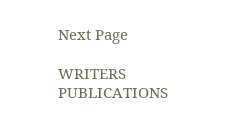Next Page

WRITERS
PUBLICATIONS